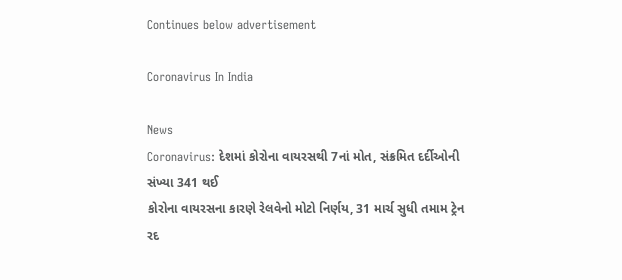Continues below advertisement

Coronavirus In India

News
Coronavirus: દેશમાં કોરોના વાયરસથી 7નાં મોત, સંક્રમિત દર્દીઓની સંખ્યા 341 થઈ
કોરોના વાયરસના કારણે રેલવેનો મોટો નિર્ણય, 31 માર્ચ સુધી તમામ ટ્રેન રદ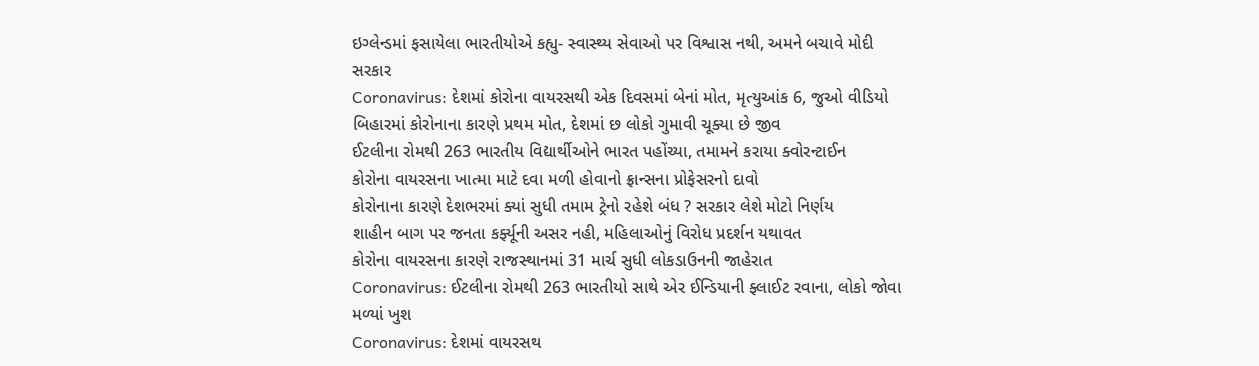ઇગ્લેન્ડમાં ફસાયેલા ભારતીયોએ કહ્યુ- સ્વાસ્થ્ય સેવાઓ પર વિશ્વાસ નથી, અમને બચાવે મોદી સરકાર
Coronavirus: દેશમાં કોરોના વાયરસથી એક દિવસમાં બેનાં મોત, મૃત્યુઆંક 6, જુઓ વીડિયો
બિહારમાં કોરોનાના કારણે પ્રથમ મોત, દેશમાં છ લોકો ગુમાવી ચૂક્યા છે જીવ
ઈટલીના રોમથી 263 ભારતીય વિદ્યાર્થીઓને ભારત પહોંચ્યા, તમામને કરાયા ક્વોરન્ટાઈન
કોરોના વાયરસના ખાત્મા માટે દવા મળી હોવાનો ફ્રાન્સના પ્રોફેસરનો દાવો
કોરોનાના કારણે દેશભરમાં ક્યાં સુધી તમામ ટ્રેનો રહેશે બંધ ? સરકાર લેશે મોટો નિર્ણય
શાહીન બાગ પર જનતા કર્ફ્યૂની અસર નહી, મહિલાઓનું વિરોધ પ્રદર્શન યથાવત
કોરોના વાયરસના કારણે રાજસ્થાનમાં 31 માર્ચ સુધી લોકડાઉનની જાહેરાત
Coronavirus: ઈટલીના રોમથી 263 ભારતીયો સાથે એર ઈન્ડિયાની ફ્લાઈટ રવાના, લોકો જોવા મળ્યાં ખુશ
Coronavirus: દેશમાં વાયરસથ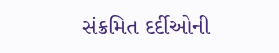સંક્રમિત દર્દીઓની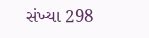સંખ્યા 298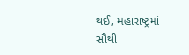થઈ, મહારાષ્ટ્રમાં સૌથી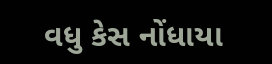વધુ કેસ નોંધાયા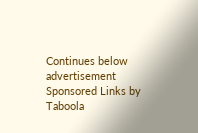Continues below advertisement
Sponsored Links by Taboola